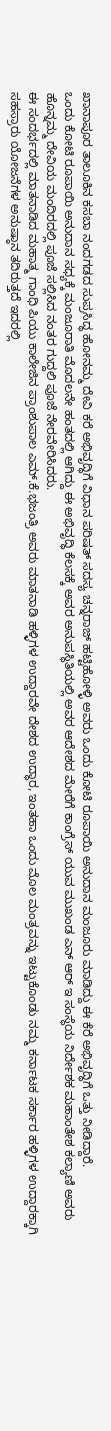ಖಾನಾಪೂರ ತಾಲೂಕಿನ ಕಸಬಾ ನಂದಗಡದ ಸುಪ್ರಸಿದ್ಧ ಹೋನಮ್ಮ ದೇವಿ ಕರೆ ಅಭಿವೃದ್ಧಿಗೆ ವಿಧಾನ ಪರಿಷತ್ ಸದಸ್ಯ ಚನ್ನರಾಜ್ ಹಟ್ಟಿಹೋಳ್ಳಿ ಅವರು ಒಂದು ಕೋಟಿ ರೂಪಾಯಿ ಅನುದಾನ ಮಂಜೂರು ಮಾಡಿದ್ದು ಈ ಕೆರೆ ಅಭಿವೃದ್ಧಿಗೆ ಒತ್ತು ನೀಡಿದ್ದಾರೆ.
ಒಂದು ಕೋಟಿ ರೂಪಾಯಿ ಅನುದಾನ ಸಧ್ಯಕ್ಕೆ ಮಂಜೂರಾತಿ ಮೊದಲನೇ ಹಂತದಲ್ಲಿ ಆಗಿದ್ದು ಈ ಅಭಿವೃದ್ಧಿ ಕೆಲಸಕ್ಕೆ ಅವರ ಅನುಪಸ್ಥಿತಿಯಲ್ಲಿ ಅವರ ಆದೇಶದ ಮೇರೆಗೆ ಕಾಂಗ್ರೆಸ್ ಯುವ ಮುಖಂಡ ಎನ್ ಆರ್ ಇ ಸಂಸ್ಥೆಯ ನಿರ್ದೇಶಕ ಮಹಾಂತೇಶ ಕಲ್ಯಾಣಿ ಅವರು ಹೊನ್ನಮ್ಮ ದೇವಿಯ ಮಂದಿರದಲ್ಲಿ ಪೂಜೆ ಸಲ್ಲಿಸಿದ ನಂತರ ಗುದ್ದಲಿ ಪೂಜೆ ನೇರವೇರಿಸಿದರು.
ಈ ಸಂದರ್ಭದಲ್ಲಿ ಮಾತನಾಡಿದ ಮಹಾತ್ಮ ಗಾಂಧಿ ಪಿಯು ಕಾಲೇಜಿನ ಪ್ರಾಂಶುಪಾಲ ಎಮ್.ಕೆ.ಭಜಂತ್ರಿ ಅವರು ಮಾತನಾಡಿ ಹಳ್ಳಿಗಳ ಉದ್ದಾರವೇ ದೇಶದ ಉದ್ಧಾರ, ಇಂತಹಾ ಒಂದು ಮೊಲ ಮಂತ್ರವನ್ನು ಇಟ್ಟುಕೊಂಡು ನಮ್ಮ ಕರ್ನಾಟಕ ಸರ್ಕಾರ ಹಳ್ಳಿಗಳ ಉದ್ದಾರಕ್ಕಾಗಿ ಸಹಸ್ರಾರು ಯೋಜನೆಗಳ ಅನುಷ್ಠಾನ ತದಿರುತ್ತದೆ ಇದರಲ್ಲಿ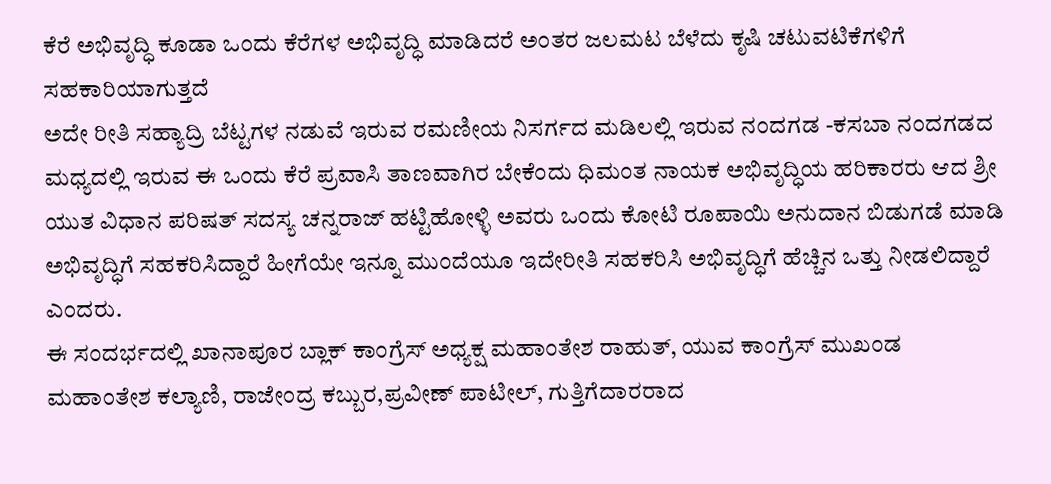ಕೆರೆ ಅಭಿವೃದ್ಧಿ ಕೂಡಾ ಒಂದು ಕೆರೆಗಳ ಅಭಿವೃದ್ಧಿ ಮಾಡಿದರೆ ಅಂತರ ಜಲಮಟ ಬೆಳೆದು ಕೃಷಿ ಚಟುವಟಿಕೆಗಳಿಗೆ ಸಹಕಾರಿಯಾಗುತ್ತದೆ
ಅದೇ ರೀತಿ ಸಹ್ಯಾದ್ರಿ ಬೆಟ್ಟಗಳ ನಡುವೆ ಇರುವ ರಮಣೀಯ ನಿಸರ್ಗದ ಮಡಿಲಲ್ಲಿ ಇರುವ ನಂದಗಡ -ಕಸಬಾ ನಂದಗಡದ ಮಧ್ಯದಲ್ಲಿ ಇರುವ ಈ ಒಂದು ಕೆರೆ ಪ್ರವಾಸಿ ತಾಣವಾಗಿರ ಬೇಕೆಂದು ಧಿಮಂತ ನಾಯಕ ಅಭಿವೃದ್ಧಿಯ ಹರಿಕಾರರು ಆದ ಶ್ರೀ ಯುತ ವಿಧಾನ ಪರಿಷತ್ ಸದಸ್ಯ ಚನ್ನರಾಜ್ ಹಟ್ಟಿಹೋಳ್ಳಿ ಅವರು ಒಂದು ಕೋಟಿ ರೂಪಾಯಿ ಅನುದಾನ ಬಿಡುಗಡೆ ಮಾಡಿ ಅಭಿವೃದ್ಧಿಗೆ ಸಹಕರಿಸಿದ್ದಾರೆ ಹೀಗೆಯೇ ಇನ್ನೂ ಮುಂದೆಯೂ ಇದೇರೀತಿ ಸಹಕರಿಸಿ ಅಭಿವೃದ್ಧಿಗೆ ಹೆಚ್ಚಿನ ಒತ್ತು ನೀಡಲಿದ್ದಾರೆ ಎಂದರು.
ಈ ಸಂದರ್ಭದಲ್ಲಿ ಖಾನಾಪೂರ ಬ್ಲಾಕ್ ಕಾಂಗ್ರೆಸ್ ಅಧ್ಯಕ್ಷ ಮಹಾಂತೇಶ ರಾಹುತ್, ಯುವ ಕಾಂಗ್ರೆಸ್ ಮುಖಂಡ ಮಹಾಂತೇಶ ಕಲ್ಯಾಣಿ, ರಾಜೇಂದ್ರ ಕಬ್ಬುರ,ಪ್ರವೀಣ್ ಪಾಟೀಲ್, ಗುತ್ತಿಗೆದಾರರಾದ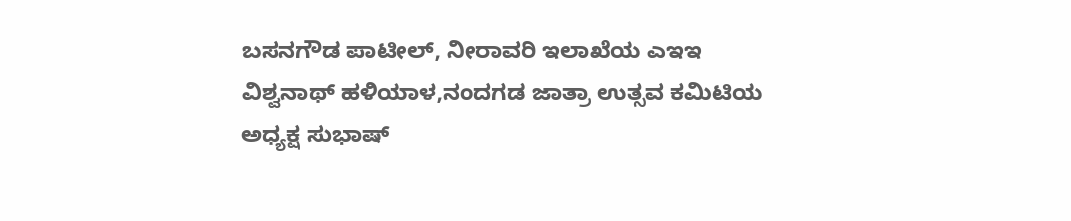ಬಸನಗೌಡ ಪಾಟೀಲ್, ನೀರಾವರಿ ಇಲಾಖೆಯ ಎಇಇ ವಿಶ್ವನಾಥ್ ಹಳಿಯಾಳ,ನಂದಗಡ ಜಾತ್ರಾ ಉತ್ಸವ ಕಮಿಟಿಯ ಅಧ್ಯಕ್ಷ ಸುಭಾಷ್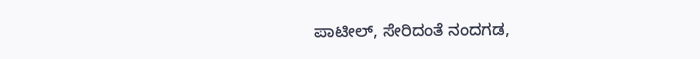ಪಾಟೀಲ್, ಸೇರಿದಂತೆ ನಂದಗಡ,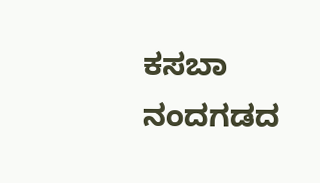ಕಸಬಾ ನಂದಗಡದ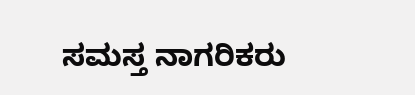ಸಮಸ್ತ ನಾಗರಿಕರು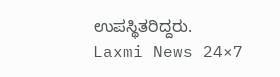ಉಪಸ್ಥಿತರಿದ್ದರು.
Laxmi News 24×7